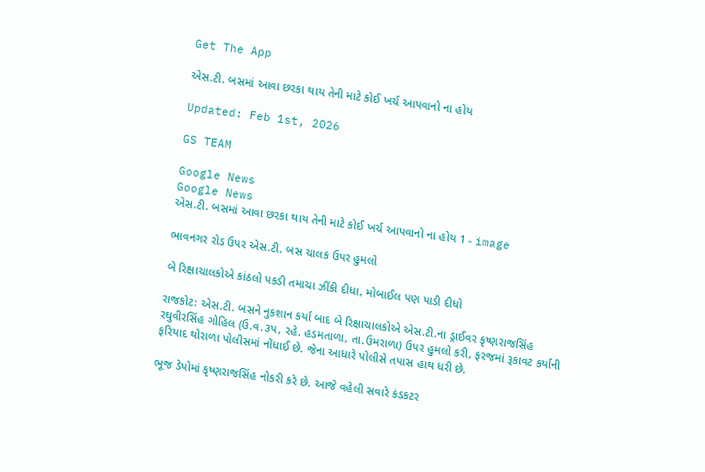Get The App

એસ.ટી. બસમાં આવા છરકા થાય તેની માટે કોઈ ખર્ચ આપવાનો ના હોય

Updated: Feb 1st, 2026

GS TEAM

Google News
Google News
એસ.ટી. બસમાં આવા છરકા થાય તેની માટે કોઈ ખર્ચ આપવાનો ના હોય 1 - image

ભાવનગર રોડ ઉપર એસ.ટી. બસ ચાલક ઉપર હુમલો

બે રિક્ષાચાલકોએ કાંઠલો પકડી તમાચા ઝીંકી દીધા, મોબાઈલ પણ પાડી દીધો

રાજકોટ: એસ.ટી. બસને નુકશાન કર્યા બાદ બે રિક્ષાચાલકોએ એસ.ટી.ના ડ્રાઈવર કૃષ્ણરાજસિંહ રઘુવીરસિંહ ગોહિલ (ઉ.વ.૩પ, રહે. હડમતાળા, તા.ઉમરાળા) ઉપર હુમલો કરી, ફરજમાં રૂકાવટ કર્યાની ફરિયાદ થોરાળા પોલીસમાં નોંધાઈ છે. જેના આધારે પોલીસે તપાસ હાથ ધરી છે.

ભૂજ ડેપોમાં કૃષ્ણરાજસિંહ નોકરી કરે છે. આજે વહેલી સવારે કંડકટર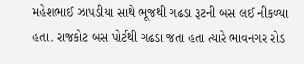મહેશભાઈ ઝાપડીયા સાથે ભૂજથી ગઢડા રૂટની બસ લઈ નીકળ્યા હતા. રાજકોટ બસ પોર્ટથી ગઢડા જતા હતા ત્યારે ભાવનગર રોડ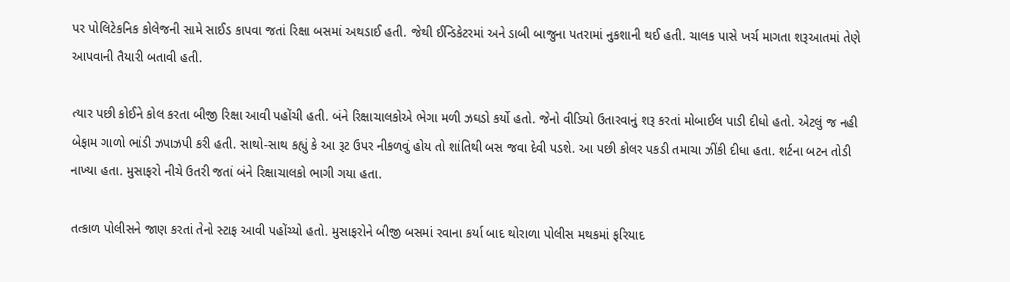પર પોલિટેકનિક કોલેજની સામે સાઈડ કાપવા જતાં રિક્ષા બસમાં અથડાઈ હતી. જેથી ઈન્ડિકેટરમાં અને ડાબી બાજુના પતરામાં નુકશાની થઈ હતી. ચાલક પાસે ખર્ચ માગતા શરૂઆતમાં તેણે આપવાની તૈયારી બતાવી હતી.

ત્યાર પછી કોઈને કોલ કરતા બીજી રિક્ષા આવી પહોંચી હતી. બંને રિક્ષાચાલકોએ ભેગા મળી ઝઘડો કર્યો હતો. જેનો વીડિયો ઉતારવાનું શરૂ કરતાં મોબાઈલ પાડી દીધો હતો. એટલું જ નહી બેફામ ગાળો ભાંડી ઝપાઝપી કરી હતી. સાથો-સાથ કહ્યું કે આ રૂટ ઉપર નીકળવું હોય તો શાંતિથી બસ જવા દેવી પડશે. આ પછી કોલર પકડી તમાચા ઝીંકી દીધા હતા. શર્ટના બટન તોડી નાખ્યા હતા. મુસાફરો નીચે ઉતરી જતાં બંને રિક્ષાચાલકો ભાગી ગયા હતા.

તત્કાળ પોલીસને જાણ કરતાં તેનો સ્ટાફ આવી પહોંચ્યો હતો. મુસાફરોને બીજી બસમાં રવાના કર્યા બાદ થોરાળા પોલીસ મથકમાં ફરિયાદ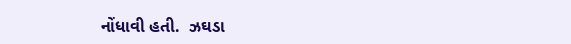નોંધાવી હતી.  ઝઘડા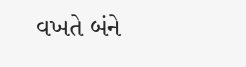વખતે બંને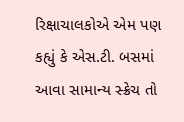રિક્ષાચાલકોએ એમ પણ કહ્યું કે એસ.ટી. બસમાં આવા સામાન્ય સ્ક્રેચ તો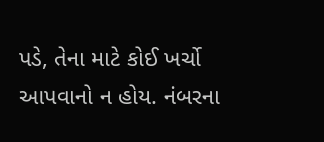પડે, તેના માટે કોઈ ખર્ચો આપવાનો ન હોય. નંબરના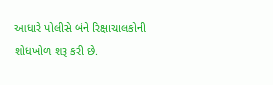આધારે પોલીસે બંને રિક્ષાચાલકોની શોધખોળ શરૂ કરી છે.